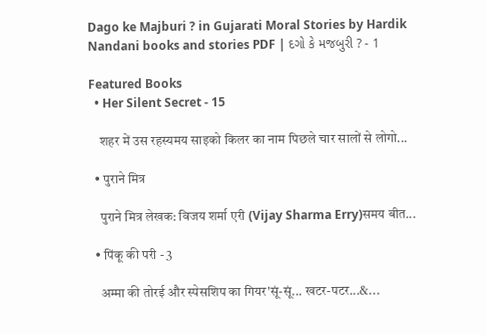Dago ke Majburi ? in Gujarati Moral Stories by Hardik Nandani books and stories PDF | દગો કે મજબુરી ? - 1

Featured Books
  • Her Silent Secret - 15

    शहर में उस रहस्यमय साइको किलर का नाम पिछले चार सालों से लोगो...

  • पुराने मित्र

    पुराने मित्र लेखक: विजय शर्मा एरी (Vijay Sharma Erry)समय बीत...

  • पिंकू की परी - 3

    अम्मा की तोरई और स्पेसशिप का गियर'सूं-सूं... खटर-पटर...&...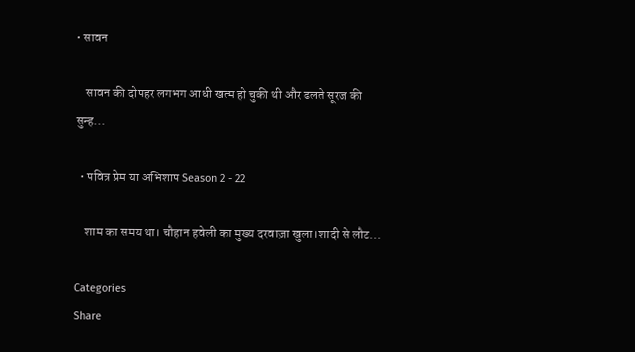• सावन

    सावन की दोपहर लगभग आधी खत्म हो चुकी थी और ढलते सूरज की सुन्ह...

  • पवित्र प्रेम या अभिशाप Season 2 - 22

    शाम का समय था। चौहान हवेली का मुख्य दरवाज़ा खुला।शादी से लौट...

Categories
Share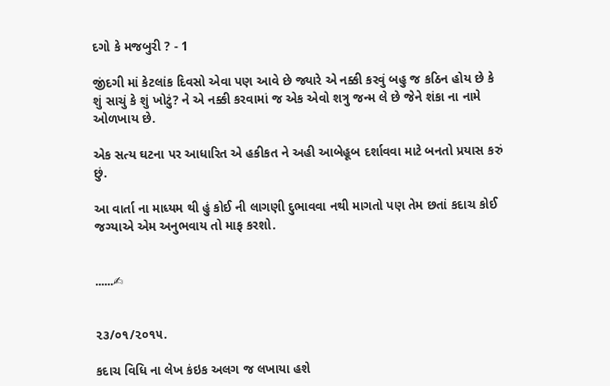દગો કે મજબુરી ? - 1

જીંદગી માં કેટલાંક દિવસો એવા પણ આવે છે જ્યારે એ નક્કી કરવું બહુ જ કઠિન હોય છે કે શું સાચું કે શું ખોટું? ને એ નક્કી કરવામાં જ એક એવો શત્રુ જન્મ લે છે જેને શંકા ના નામે ઓળખાય છે.

એક સત્ય ઘટના પર આધારિત એ હકીકત ને અહી આબેહૂબ દર્શાવવા માટે બનતો પ્રયાસ કરું છું.

આ વાર્તા ના માધ્યમ થી હું કોઈ ની લાગણી દુભાવવા નથી માગતો પણ તેમ છતાં કદાચ કોઈ જગ્યાએ એમ અનુભવાય તો માફ કરશો.


......✍


૨૩/૦૧/૨૦૧૫.

કદાચ વિધિ ના લેખ કંઇક અલગ જ લખાયા હશે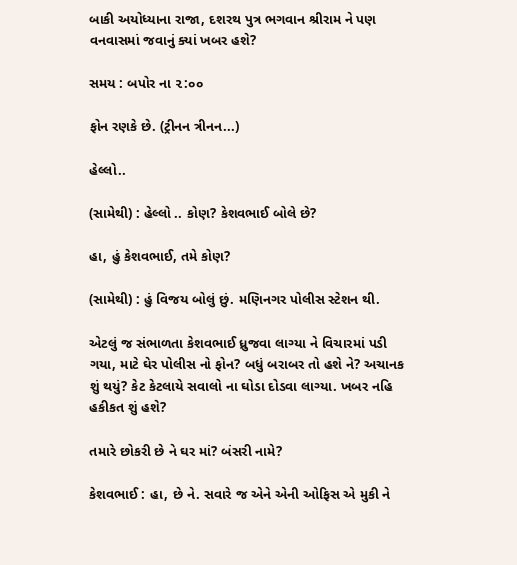બાકી અયોધ્યાના રાજા, દશરથ પુત્ર ભગવાન શ્રીરામ ને પણ વનવાસમાં જવાનું ક્યાં ખબર હશે?

સમય : બપોર ના ૨:૦૦

ફોન રણકે છે. (ટ્રીનન ત્રીનન...)

હેલ્લો..

(સામેથી) : હેલ્લો .. કોણ? કેશવભાઈ બોલે છે?

હા, હું કેશવભાઈ, તમે કોણ?

(સામેથી) : હું વિજય બોલું છું. મણિનગર પોલીસ સ્ટેશન થી.

એટલું જ સંભાળતા કેશવભાઈ ધ્રુજવા લાગ્યા ને વિચારમાં પડી ગયા, માટે ઘેર પોલીસ નો ફોન? બધું બરાબર તો હશે ને? અચાનક શું થયું? કેટ કેટલાયે સવાલો ના ઘોડા દોડવા લાગ્યા. ખબર નહિ હકીકત શું હશે?

તમારે છોકરી છે ને ઘર માં? બંસરી નામે?

કેશવભાઈ : હા, છે ને. સવારે જ એને એની ઓફિસ એ મુકી ને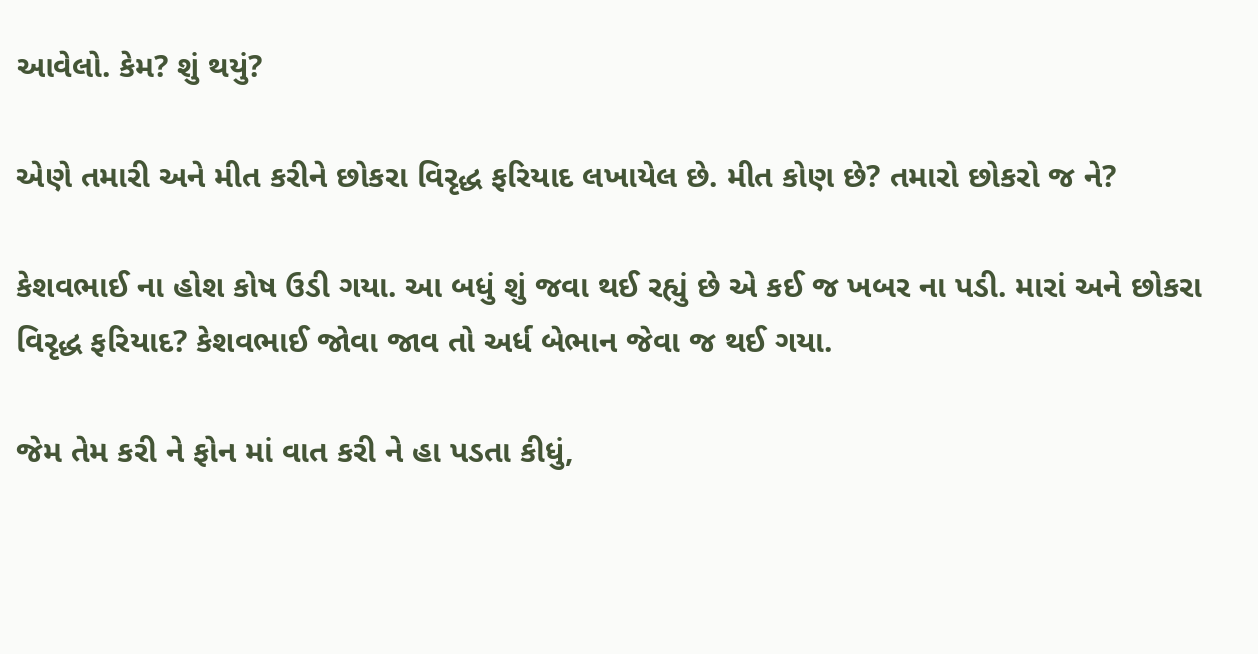આવેલો. કેમ? શું થયું?

એણે તમારી અને મીત કરીને છોકરા વિરૃદ્ધ ફરિયાદ લખાયેલ છે. મીત કોણ છે? તમારો છોકરો જ ને?

કેશવભાઈ ના હોશ કોષ ઉડી ગયા. આ બધું શું જવા થઈ રહ્યું છે એ કઈ જ ખબર ના પડી. મારાં અને છોકરા વિરૃદ્ધ ફરિયાદ? કેશવભાઈ જોવા જાવ તો અર્ધ બેભાન જેવા જ થઈ ગયા.

જેમ તેમ કરી ને ફોન માં વાત કરી ને હા પડતા કીધું,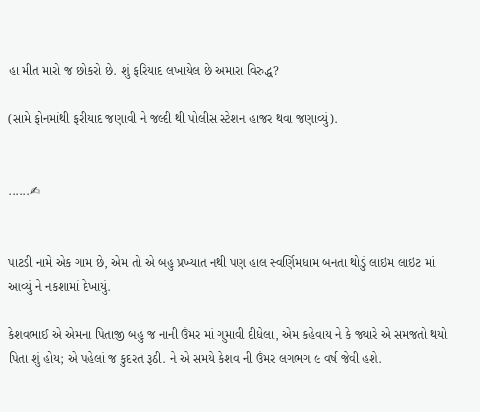હા મીત મારો જ છોકરો છે. શું ફરિયાદ લખાયેલ છે અમારા વિરુદ્ધ?

(સામે ફોનમાંથી ફરીયાદ જણાવી ને જલ્દી થી પોલીસ સ્ટેશન હાજર થવા જણાવ્યું).


......✍


પાટડી નામે એક ગામ છે, એમ તો એ બહુ પ્રખ્યાત નથી પણ હાલ સ્વર્ણિમધામ બનતા થોડું લાઇમ લાઇટ માં આવ્યું ને નકશામાં દેખાયું.

કેશવભાઈ એ એમના પિતાજી બહુ જ નાની ઉંમર માં ગુમાવી દીધેલા, એમ કહેવાય ને કે જ્યારે એ સમજતો થયો પિતા શું હોય; એ પહેલાં જ કુદરત રૂઠી. ને એ સમયે કેશવ ની ઉંમર લગભગ ૯ વર્ષ જેવી હશે.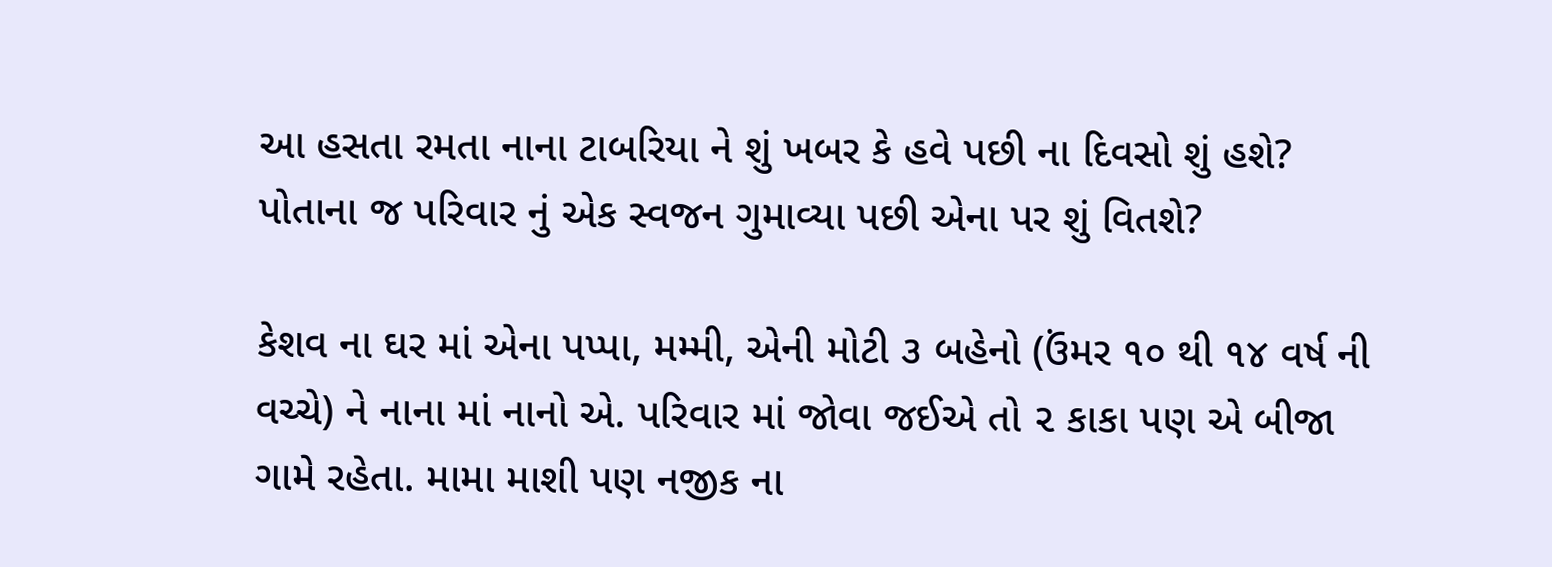આ હસતા રમતા નાના ટાબરિયા ને શું ખબર કે હવે પછી ના દિવસો શું હશે? પોતાના જ પરિવાર નું એક સ્વજન ગુમાવ્યા પછી એના પર શું વિતશે?

કેશવ ના ઘર માં એના પપ્પા, મમ્મી, એની મોટી ૩ બહેનો (ઉંમર ૧૦ થી ૧૪ વર્ષ ની વચ્ચે) ને નાના માં નાનો એ. પરિવાર માં જોવા જઈએ તો ૨ કાકા પણ એ બીજા ગામે રહેતા. મામા માશી પણ નજીક ના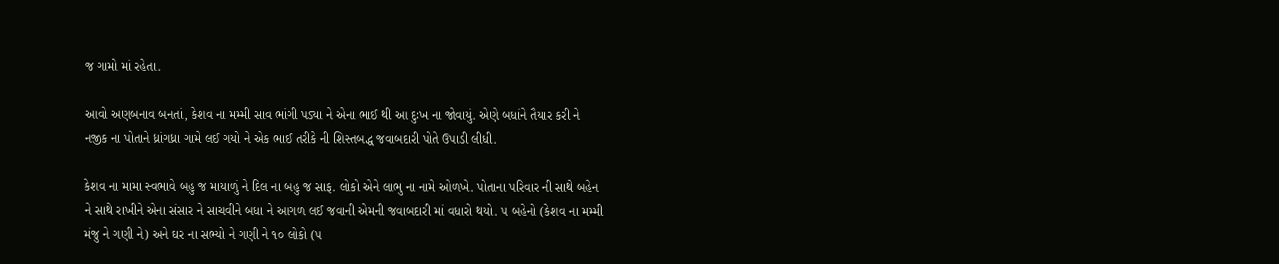જ ગામો માં રહેતા.

આવો અણબનાવ બનતાં, કેશવ ના મમ્મી સાવ ભાંગી પડ્યા ને એના ભાઈ થી આ દુઃખ ના જોવાયું. એણે બધાંને તૈયાર કરી ને નજીક ના પોતાને ધ્રાંગધ્રા ગામે લઈ ગયો ને એક ભાઈ તરીકે ની શિસ્તબદ્ધ જવાબદારી પોતે ઉપાડી લીધી.

કેશવ ના મામા સ્વભાવે બહુ જ માયાળું ને દિલ ના બહુ જ સાફ. લોકો એને લાભુ ના નામે ઓળખે. પોતાના પરિવાર ની સાથે બહેન ને સાથે રાખીને એના સંસાર ને સાચવીને બધા ને આગળ લઈ જવાની એમની જવાબદારી માં વધારો થયો. ૫ બહેનો (કેશવ ના મમ્મી મંજુ ને ગણી ને) અને ઘર ના સભ્યો ને ગણી ને ૧૦ લોકો (૫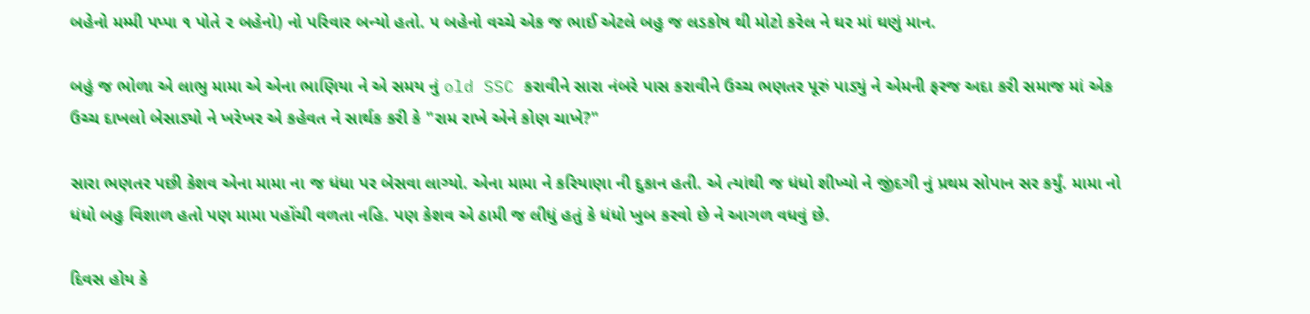બહેનો મમ્મી પપ્પા ૧ પોતે ૨ બહેનો) નો પરિવાર બન્યો હતો. ૫ બહેનો વચ્ચે એક જ ભાઈ એટલે બહુ જ લડકોષ થી મોટો કરેલ ને ઘર માં ઘણું માન.

બહું જ ભોળા એ લાભુ મામા એ એના ભાણિયા ને એ સમય નું old SSC કરાવીને સારા નંબરે પાસ કરાવીને ઉચ્ચ ભણતર પૂરું પાડ્યું ને એમની ફરજ અદા કરી સમાજ માં એક ઉચ્ચ દાખલો બેસાડ્યો ને ખરેખર એ કહેવત ને સાર્થક કરી કે "રામ રાખે એને કોણ ચાખે?"

સારા ભણતર પછી કેશવ એના મામા ના જ ધંધા પર બેસવા લાગ્યો. એના મામા ને કરિયાણા ની દુકાન હતી. એ ત્યાંથી જ ધંધો શીખ્યો ને જીંદગી નું પ્રથમ સોપાન સર કર્યું. મામા નો ધંધો બહુ વિશાળ હતો પણ મામા પહોંચી વળતા નહિ. પણ કેશવ એ ઠામી જ લીધું હતું કે ધંધો ખુબ કરવો છે ને આગળ વધવું છે.

દિવસ હોય કે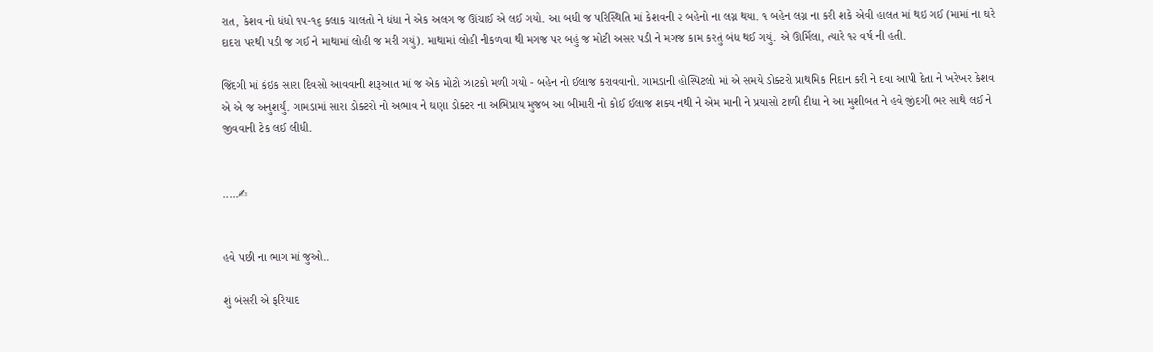રાત, કેશવ નો ધંધો ૧૫-૧૬ કલાક ચાલતો ને ધંધા ને એક અલગ જ ઊંચાઈ એ લઈ ગયો. આ બધી જ પરિસ્થિતિ માં કેશવની ૨ બહેનો ના લગ્ન થયા. ૧ બહેન લગ્ન ના કરી શકે એવી હાલત માં થઇ ગઈ (મામાં ના ઘરે દાદરા પરથી પડી જ ગઈ ને માથામાં લોહી જ મરી ગયું). માથામાં લોહી નીકળવા થી મગજ પર બહું જ મોટી અસર પડી ને મગજ કામ કરતું બંધ થઈ ગયું. એ ઊર્મિલા, ત્યારે ૧૨ વર્ષ ની હતી.

જિંદગી માં કંઇક સારા દિવસો આવવાની શરૂઆત માં જ એક મોટો ઝાટકો મળી ગયો - બહેન નો ઈલાજ કરાવવાનો. ગામડાની હોસ્પિટલો માં એ સમયે ડોક્ટરો પ્રાથમિક નિદાન કરી ને દવા આપી દેતા ને ખરેખર કેશવ એ એ જ અનુશર્યું. ગામડામાં સારા ડોક્ટરો નો અભાવ ને ઘણા ડોક્ટર ના અભિપ્રાય મુજબ આ બીમારી નો કોઈ ઈલાજ શક્ય નથી ને એમ માની ને પ્રયાસો ટાળી દીધા ને આ મુશીબત ને હવે જીંદગી ભર સાથે લઈ ને જીવવાની ટેક લઈ લીધી.


.....✍


હવે પછી ના ભાગ માં જુઓ..

શું બંસરી એ ફરિયાદ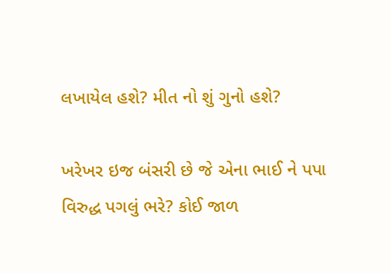લખાયેલ હશે? મીત નો શું ગુનો હશે?

ખરેખર ઇજ બંસરી છે જે એના ભાઈ ને પપા વિરુદ્ધ પગલું ભરે? કોઈ જાળ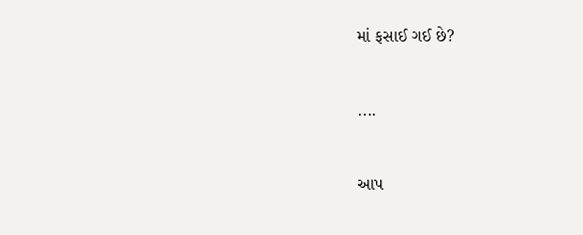માં ફસાઈ ગઈ છે?


....


આપ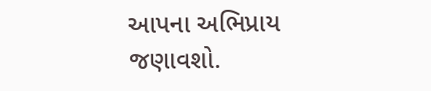આપના અભિપ્રાય જણાવશો.